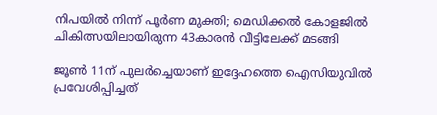നിപയില്‍ നിന്ന് പൂര്‍ണ മുക്തി; മെഡിക്കല്‍ കോളജില്‍ ചികിത്സയിലായിരുന്ന 43കാരന്‍ വീട്ടിലേക്ക് മടങ്ങി

ജൂണ്‍ 11ന് പുലര്‍ച്ചെയാണ് ഇദ്ദേഹത്തെ ഐസിയുവില്‍ പ്രവേശിപ്പിച്ചത്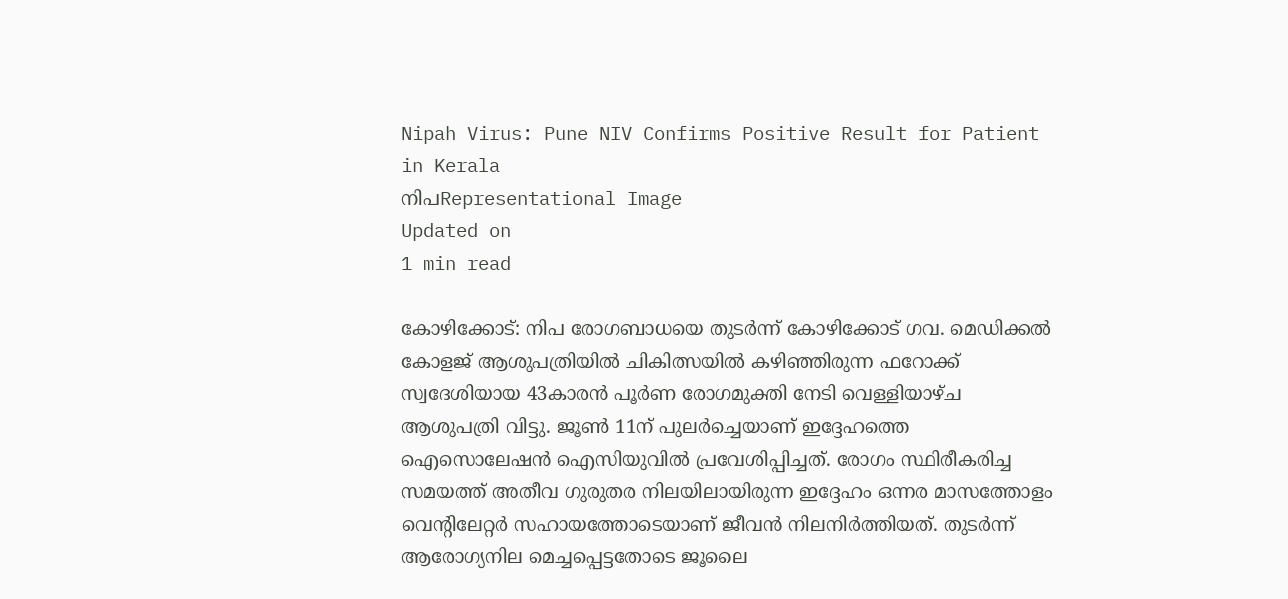Nipah Virus: Pune NIV Confirms Positive Result for Patient in Kerala
നിപRepresentational Image
Updated on
1 min read

കോഴിക്കോട്: നിപ രോഗബാധയെ തുടര്‍ന്ന് കോഴിക്കോട് ഗവ. മെഡിക്കല്‍ കോളജ് ആശുപത്രിയില്‍ ചികിത്സയില്‍ കഴിഞ്ഞിരുന്ന ഫറോക്ക് സ്വദേശിയായ 43കാരന്‍ പൂര്‍ണ രോഗമുക്തി നേടി വെള്ളിയാഴ്ച ആശുപത്രി വിട്ടു. ജൂണ്‍ 11ന് പുലര്‍ച്ചെയാണ് ഇദ്ദേഹത്തെ ഐസൊലേഷന്‍ ഐസിയുവില്‍ പ്രവേശിപ്പിച്ചത്. രോഗം സ്ഥിരീകരിച്ച സമയത്ത് അതീവ ഗുരുതര നിലയിലായിരുന്ന ഇദ്ദേഹം ഒന്നര മാസത്തോളം വെന്റിലേറ്റര്‍ സഹായത്തോടെയാണ് ജീവന്‍ നിലനിര്‍ത്തിയത്. തുടര്‍ന്ന് ആരോഗ്യനില മെച്ചപ്പെട്ടതോടെ ജൂലൈ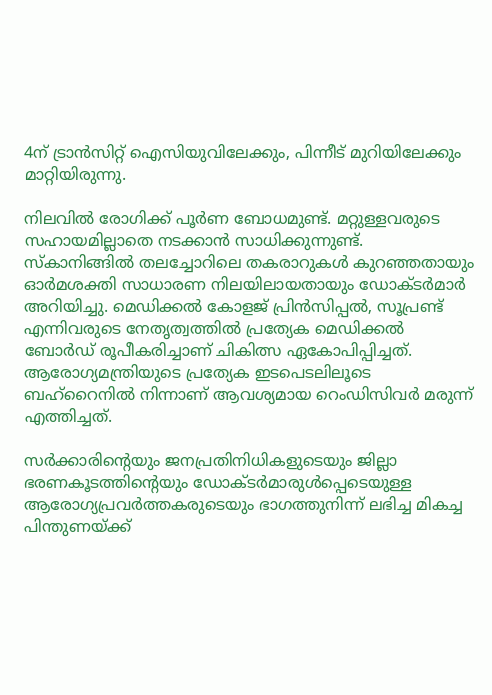4ന് ട്രാന്‍സിറ്റ് ഐസിയുവിലേക്കും, പിന്നീട് മുറിയിലേക്കും മാറ്റിയിരുന്നു.

നിലവില്‍ രോഗിക്ക് പൂര്‍ണ ബോധമുണ്ട്. മറ്റുള്ളവരുടെ സഹായമില്ലാതെ നടക്കാന്‍ സാധിക്കുന്നുണ്ട്. സ്‌കാനിങ്ങില്‍ തലച്ചോറിലെ തകരാറുകള്‍ കുറഞ്ഞതായും ഓര്‍മശക്തി സാധാരണ നിലയിലായതായും ഡോക്ടര്‍മാര്‍ അറിയിച്ചു. മെഡിക്കല്‍ കോളജ് പ്രിന്‍സിപ്പല്‍, സൂപ്രണ്ട് എന്നിവരുടെ നേതൃത്വത്തില്‍ പ്രത്യേക മെഡിക്കല്‍ ബോര്‍ഡ് രൂപീകരിച്ചാണ് ചികിത്സ ഏകോപിപ്പിച്ചത്. ആരോഗ്യമന്ത്രിയുടെ പ്രത്യേക ഇടപെടലിലൂടെ ബഹ്റൈനില്‍ നിന്നാണ് ആവശ്യമായ റെംഡിസിവര്‍ മരുന്ന് എത്തിച്ചത്.

സര്‍ക്കാരിന്റെയും ജനപ്രതിനിധികളുടെയും ജില്ലാ ഭരണകൂടത്തിന്റെയും ഡോക്ടര്‍മാരുള്‍പ്പെടെയുള്ള ആരോഗ്യപ്രവര്‍ത്തകരുടെയും ഭാഗത്തുനിന്ന് ലഭിച്ച മികച്ച പിന്തുണയ്ക്ക്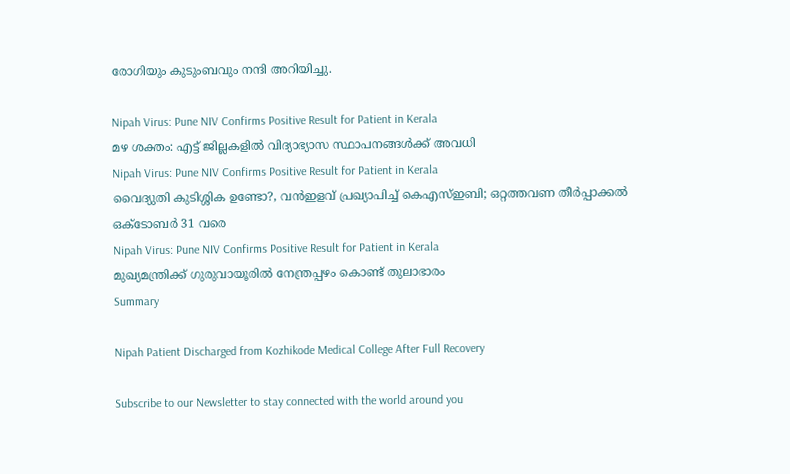രോഗിയും കുടുംബവും നന്ദി അറിയിച്ചു.

Nipah Virus: Pune NIV Confirms Positive Result for Patient in Kerala
മഴ ശക്തം: എട്ട് ജില്ലകളില്‍ വിദ്യാഭ്യാസ സ്ഥാപനങ്ങള്‍ക്ക് അവധി
Nipah Virus: Pune NIV Confirms Positive Result for Patient in Kerala
വൈദ്യുതി കുടിശ്ശിക ഉണ്ടോ?, വന്‍ഇളവ് പ്രഖ്യാപിച്ച് കെഎസ്ഇബി; ഒറ്റത്തവണ തീര്‍പ്പാക്കല്‍ ഒക്ടോബര്‍ 31 വരെ
Nipah Virus: Pune NIV Confirms Positive Result for Patient in Kerala
മുഖ്യമന്ത്രിക്ക് ഗുരുവായൂരില്‍ നേന്ത്രപ്പഴം കൊണ്ട് തുലാഭാരം
Summary

Nipah Patient Discharged from Kozhikode Medical College After Full Recovery

Subscribe to our Newsletter to stay connected with the world around you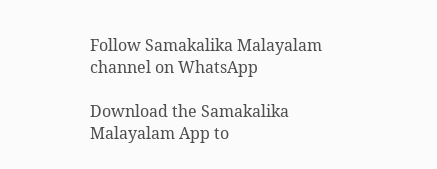Follow Samakalika Malayalam channel on WhatsApp

Download the Samakalika Malayalam App to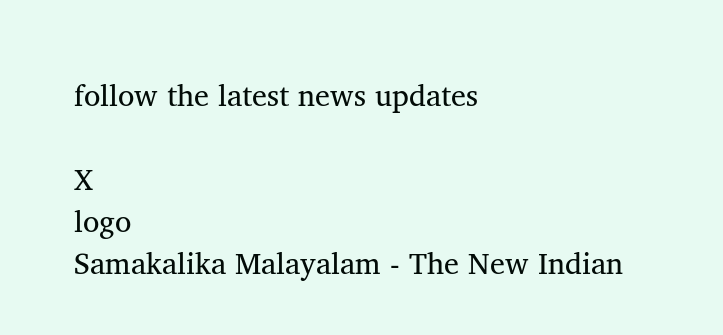follow the latest news updates

X
logo
Samakalika Malayalam - The New Indian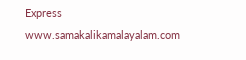Express
www.samakalikamalayalam.com